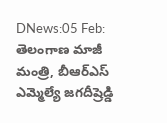DNews:05 Feb: తెలంగాణ మాజీ మంత్రి, బీఆర్ఎస్ ఎమ్మెల్యే జగదీష్రెడ్డి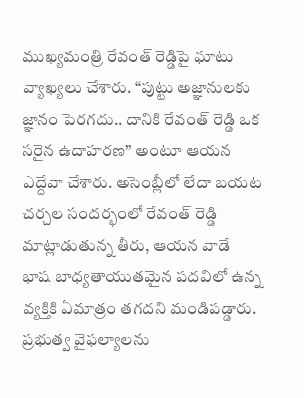ముఖ్యమంత్రి రేవంత్ రెడ్డిపై ఘాటు వ్యాఖ్యలు చేశారు. “పుట్టు అజ్ఞానులకు జ్ఞానం పెరగదు.. దానికి రేవంత్ రెడ్డి ఒక సరైన ఉదాహరణ” అంటూ ఆయన ఎద్దేవా చేశారు. అసెంబ్లీలో లేదా బయట చర్చల సందర్భంలో రేవంత్ రెడ్డి మాట్లాడుతున్న తీరు, ఆయన వాడే భాష బాధ్యతాయుతమైన పదవిలో ఉన్న వ్యక్తికి ఏమాత్రం తగదని మండిపడ్డారు.
ప్రభుత్వ వైఫల్యాలను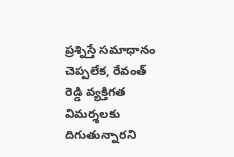ప్రశ్నిస్తే సమాధానం చెప్పలేక, రేవంత్ రెడ్డి వ్యక్తిగత విమర్శలకు దిగుతున్నారని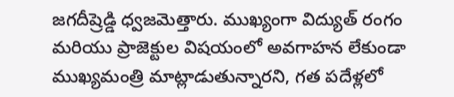జగదీష్రెడ్డి ధ్వజమెత్తారు. ముఖ్యంగా విద్యుత్ రంగం మరియు ప్రాజెక్టుల విషయంలో అవగాహన లేకుండా ముఖ్యమంత్రి మాట్లాడుతున్నారని, గత పదేళ్లలో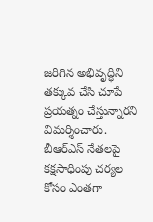జరిగిన అభివృద్ధిని తక్కువ చేసి చూపే ప్రయత్నం చేస్తున్నారని విమర్శించారు. బీఆర్ఎస్ నేతలపై కక్షసాధింపు చర్యల కోసం ఎంతగా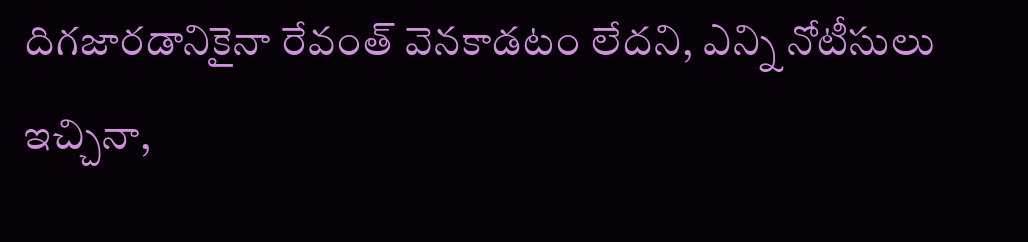దిగజారడానికైనా రేవంత్ వెనకాడటం లేదని, ఎన్ని నోటీసులు ఇచ్చినా,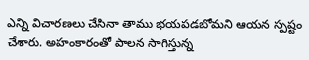ఎన్ని విచారణలు చేసినా తాము భయపడబోమని ఆయన స్పష్టం చేశారు. అహంకారంతో పాలన సాగిస్తున్న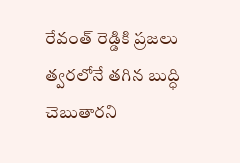రేవంత్ రెడ్డికి ప్రజలు త్వరలోనే తగిన బుద్ధి చెబుతారని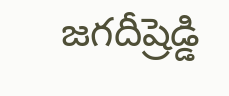జగదీష్రెడ్డి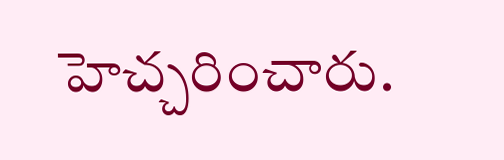హెచ్చరించారు.